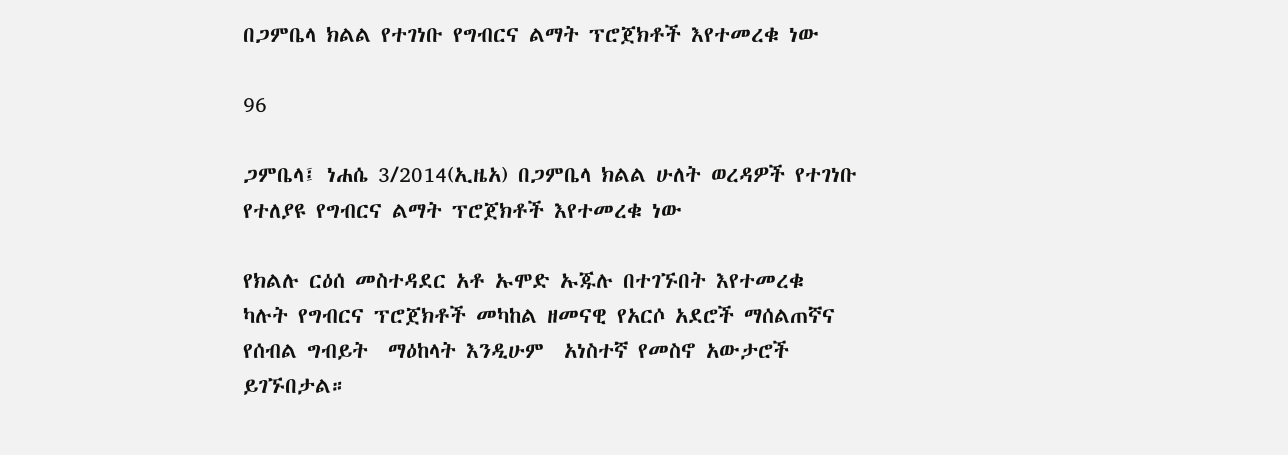በጋምቤላ ክልል የተገነቡ የግብርና ልማት ፕሮጀክቶች እየተመረቁ ነው

96

ጋምቤላ፤ ነሐሴ 3/2014(ኢዜአ) በጋምቤላ ክልል ሁለት ወረዳዎች የተገነቡ የተለያዩ የግብርና ልማት ፕሮጀክቶች እየተመረቁ ነው

የክልሉ ርዕሰ መስተዳደር አቶ ኡሞድ ኡጁሉ በተገኙበት እየተመረቁ ካሉት የግብርና ፕሮጀክቶች መካከል ዘመናዊ የአርሶ አደሮች ማሰልጠኛና የሰብል ግብይት  ማዕከላት እንዲሁም  አነስተኛ የመስኖ አውታሮች ይገኙበታል።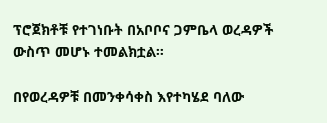ፕሮጀክቶቹ የተገነቡት በአቦቦና ጋምቤላ ወረዳዎች ውስጥ መሆኑ ተመልክቷል።

በየወረዳዎቹ በመንቀሳቀስ እየተካሄደ ባለው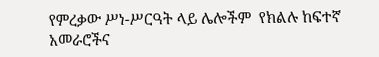የምረቃው ሥነ-ሥርዓት ላይ ሌሎችም  የክልሉ ከፍተኛ አመራሮችና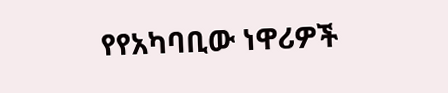የየአካባቢው ነዋሪዎች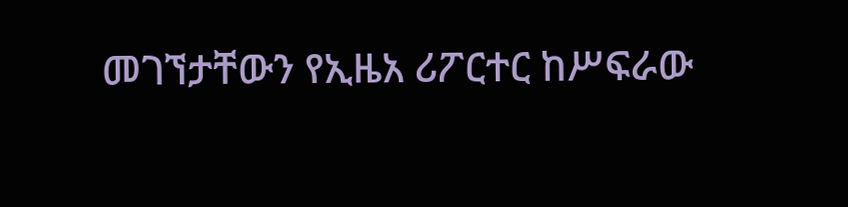መገኘታቸውን የኢዜአ ሪፖርተር ከሥፍራው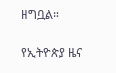ዘግቧል።

የኢትዮጵያ ዜና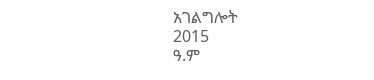አገልግሎት
2015
ዓ.ም